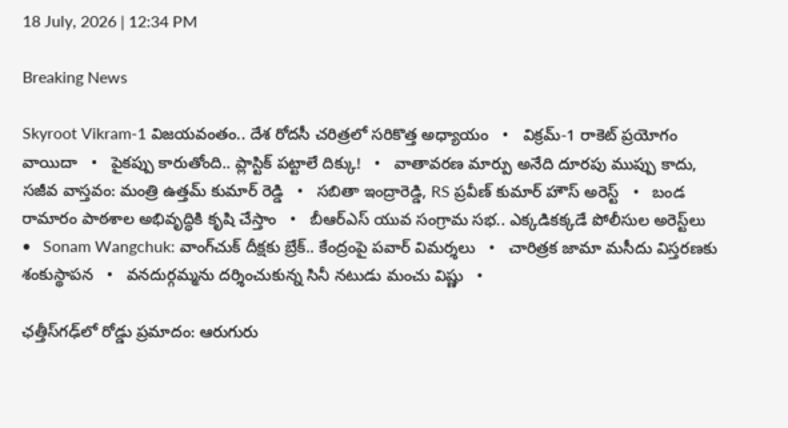18 July, 2026 | 12:34 PM

Breaking News

Skyroot Vikram-1 విజయవంతం.. దేశ రోదసీ చరిత్రలో సరికొత్త అధ్యాయం   •   విక్రమ్-1 రాకెట్ ప్రయోగం వాయిదా   •   పైకప్పు కారుతోంది.. ప్లాస్టిక్ పట్టాలే దిక్కు!   •   వాతావరణ మార్పు అనేది దూరపు ముప్పు కాదు, సజీవ వాస్తవం: మంత్రి ఉత్తమ్ కుమార్ రెడ్డి   •   సబితా ఇంద్రారెడ్డి, RS ప్రవీణ్ కుమార్ హౌస్ అరెస్ట్   •   బండ రామారం పాఠశాల అభివృద్ధికి కృషి చేస్తాం   •   బీఆర్ఎస్‌ యువ సంగ్రామ సభ.. ఎక్కడికక్కడే పోలీసుల అరెస్ట్‌లు   •   Sonam Wangchuk: వాంగ్‌చుక్ దీక్షకు బ్రేక్.. కేంద్రంపై పవార్ విమర్శలు   •   చారిత్రక జామా మసీదు విస్తరణకు శంకుస్థాపన   •   వనదుర్గమ్మను దర్శించుకున్న సినీ నటుడు మంచు విష్ణు   •

ఛత్తీస్‌గఢ్‌లో రోడ్డు ప్రమాదం: ఆరుగురు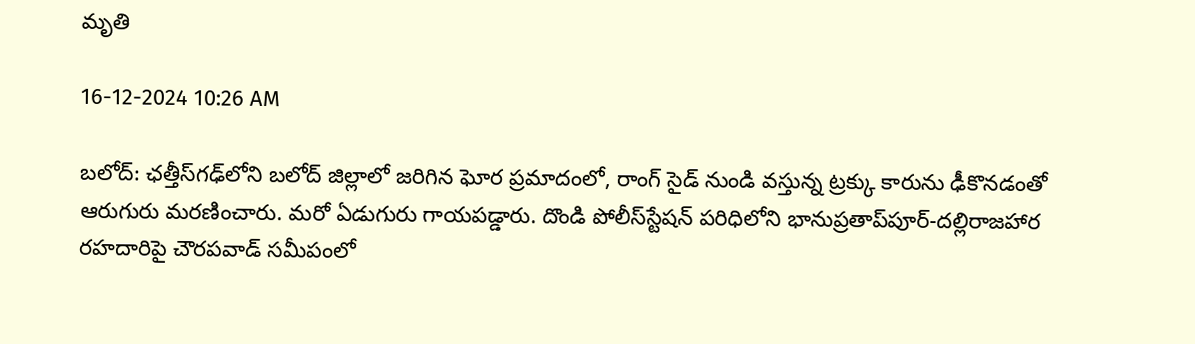మృతి

16-12-2024 10:26 AM

బలోద్: ఛత్తీస్‌గఢ్‌లోని బలోద్ జిల్లాలో జరిగిన ఘోర ప్రమాదంలో, రాంగ్ సైడ్ నుండి వస్తున్న ట్రక్కు కారును ఢీకొనడంతో ఆరుగురు మరణించారు. మరో ఏడుగురు గాయపడ్డారు. దొండి పోలీస్‌స్టేషన్‌ పరిధిలోని భానుప్రతాప్‌పూర్‌-దల్లిరాజహార రహదారిపై చౌరపవాడ్‌ సమీపంలో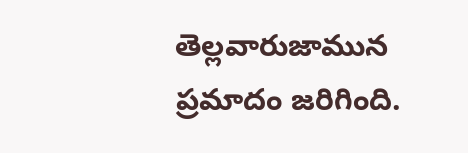తెల్లవారుజామున ప్రమాదం జరిగింది.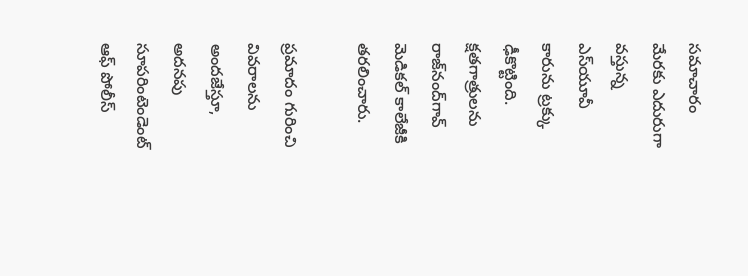సమాచారం మేరకు ఎదురుగా వస్తున్న ఎస్‌యూవీ కారును ట్రక్కు ఢీకొట్టింది. క్షతగాత్రులను రాజ్‌నంద్‌గావ్ మెడికల్ కాలేజీకి తరలించారు.

ప్రమాదం గురించి వివరాలను అందజేస్తూ, అదనపు సూపరింటెండెంట్ ఆఫ్ పోలీస్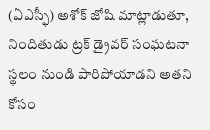(ఏఎస్ఫీ) అశోక్ జోషి మాట్లాడుతూ, నిందితుడు ట్రక్ డ్రైవర్ సంఘటనా స్థలం నుండి పారిపోయాడని అతని కోసం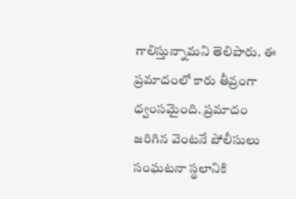గాలిస్తున్నామని తెలిపారు. ఈ ప్రమాదంలో కారు తీవ్రంగా ధ్వంసమైంది. ప్రమాదం జరిగిన వెంటనే పోలీసులు సంఘటనా స్థలానికి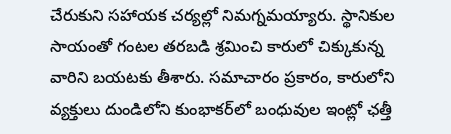చేరుకుని సహాయక చర్యల్లో నిమగ్నమయ్యారు. స్థానికుల సాయంతో గంటల తరబడి శ్రమించి కారులో చిక్కుకున్న వారిని బయటకు తీశారు. సమాచారం ప్రకారం, కారులోని వ్యక్తులు దుండిలోని కుంభాకర్‌లో బంధువుల ఇంట్లో ఛత్తీ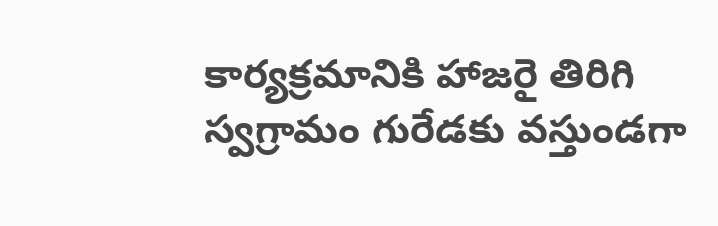కార్యక్రమానికి హాజరై తిరిగి స్వగ్రామం గురేడకు వస్తుండగా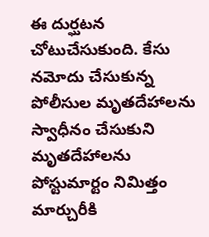ఈ దుర్ఘటన చోటుచేసుకుంది. కేసు నమోదు చేసుకున్న పోలీసుల మృతదేహాలను స్వాధీనం చేసుకుని మృతదేహాలను పోస్టుమార్టం నిమిత్తం మార్చురీకి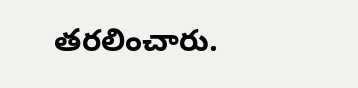తరలించారు.